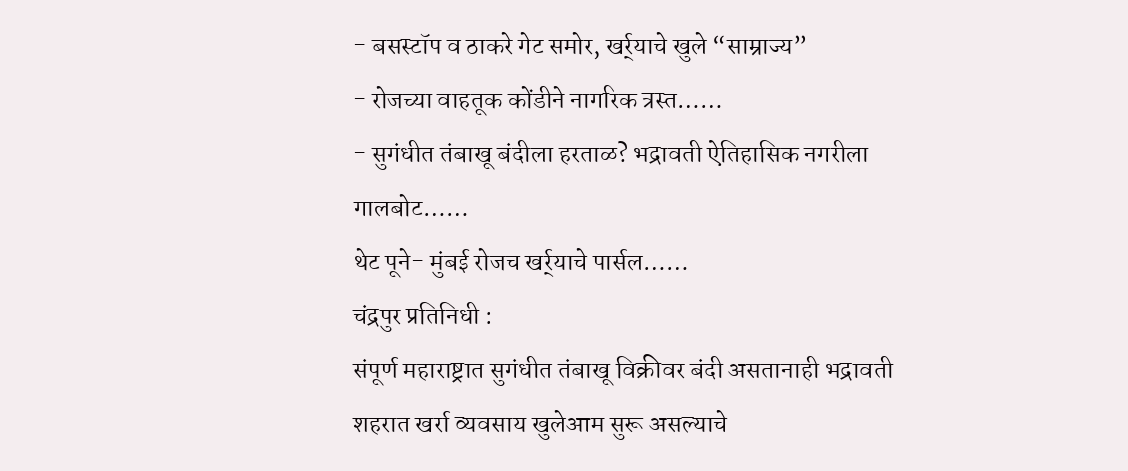- बसस्टॉप व ठाकरे गेट समोर, खर्र्याचे खुले “साम्राज्य”
- रोजच्या वाहतूक कोंडीने नागरिक त्रस्त……
- सुगंधीत तंबाखू बंदीला हरताळ? भद्रावती ऐतिहासिक नगरीला गालबोट……
थेट पूने- मुंबई रोजच खर्र्याचे पार्सल……
चंद्रपुर प्रतिनिधी :
संपूर्ण महाराष्ट्रात सुगंधीत तंबाखू विक्रीवर बंदी असतानाही भद्रावती शहरात खर्रा व्यवसाय खुलेआम सुरू असल्याचे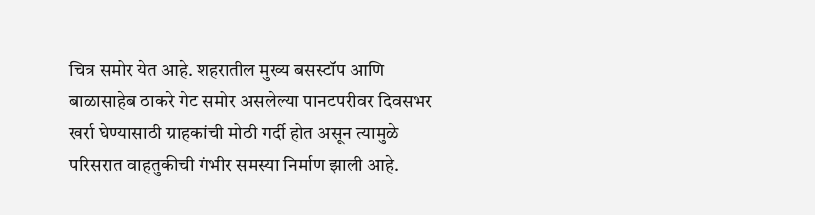चित्र समोर येत आहे. शहरातील मुख्य बसस्टॉप आणि बाळासाहेब ठाकरे गेट समोर असलेल्या पानटपरीवर दिवसभर खर्रा घेण्यासाठी ग्राहकांची मोठी गर्दी होत असून त्यामुळे परिसरात वाहतुकीची गंभीर समस्या निर्माण झाली आहे.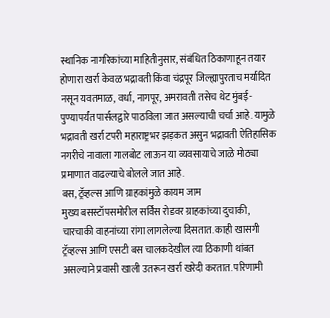स्थानिक नागरिकांच्या माहितीनुसार, संबंधित ठिकाणाहून तयार होणारा खर्रा केवळ भद्रावती किंवा चंद्रपूर जिल्ह्यापुरताच मर्यादित नसून यवतमाळ, वर्धा, नागपूर, अमरावती तसेच थेट मुंबई-पुण्यापर्यंत पार्सलद्वारे पाठविला जात असल्याची चर्चा आहे. यामुळे भद्रावती खर्रा टपरी महाराष्ट्रभर झड़कत असुन भद्रावती ऐतिहासिक नगरीचे नावाला गालबोट लाऊन या व्यवसायाचे जाळे मोठ्या प्रमाणात वाढल्याचे बोलले जात आहे.
बस, ट्रॅव्हल्स आणि ग्राहकांमुळे कायम जाम
मुख्य बसस्टॉपसमोरील सर्विस रोडवर ग्राहकांच्या दुचाकी, चारचाकी वाहनांच्या रांगा लागलेल्या दिसतात. काही खासगी ट्रॅव्हल्स आणि एसटी बस चालकदेखील त्या ठिकाणी थांबत असल्याने प्रवासी खाली उतरून खर्रा खरेदी करतात. परिणामी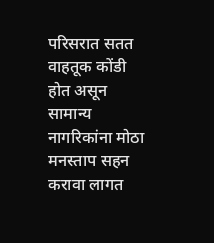परिसरात सतत वाहतूक कोंडी होत असून सामान्य नागरिकांना मोठा मनस्ताप सहन करावा लागत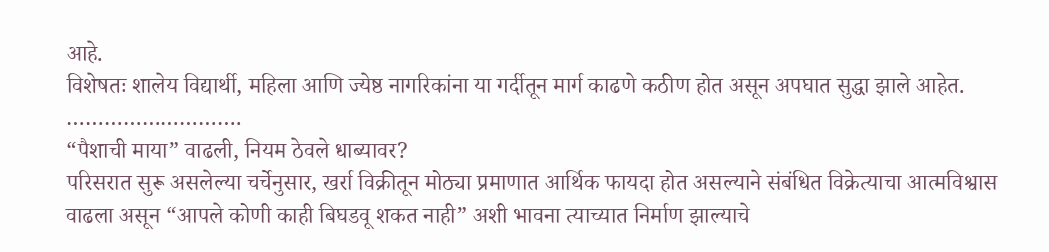आहे.
विशेषतः शालेय विद्यार्थी, महिला आणि ज्येष्ठ नागरिकांना या गर्दीतून मार्ग काढणे कठीण होत असून अपघात सुद्धा झाले आहेत.
……………………….
“पैशाची माया” वाढली, नियम ठेवले धाब्यावर?
परिसरात सुरू असलेल्या चर्चेनुसार, खर्रा विक्रीतून मोठ्या प्रमाणात आर्थिक फायदा होत असल्याने संबंधित विक्रेत्याचा आत्मविश्वास वाढला असून “आपले कोणी काही बिघडवू शकत नाही” अशी भावना त्याच्यात निर्माण झाल्याचे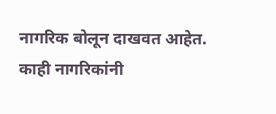नागरिक बोलून दाखवत आहेत.
काही नागरिकांनी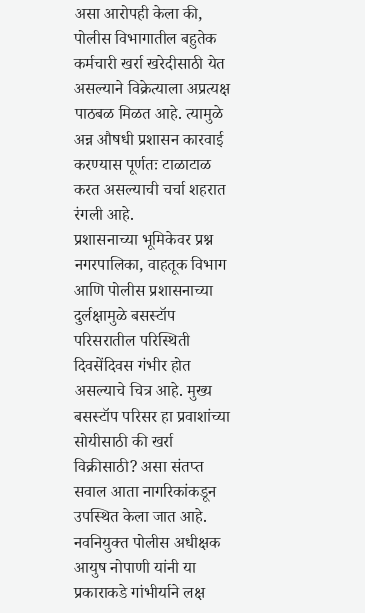असा आरोपही केला की, पोलीस विभागातील बहुतेक कर्मचारी खर्रा खरेदीसाठी येत असल्याने विक्रेत्याला अप्रत्यक्ष पाठबळ मिळत आहे. त्यामुळे अन्न औषधी प्रशासन कारवाई करण्यास पूर्णतः टाळाटाळ करत असल्याची चर्चा शहरात रंगली आहे.
प्रशासनाच्या भूमिकेवर प्रश्न
नगरपालिका, वाहतूक विभाग आणि पोलीस प्रशासनाच्या दुर्लक्षामुळे बसस्टॉप परिसरातील परिस्थिती दिवसेंदिवस गंभीर होत असल्याचे चित्र आहे. मुख्य बसस्टॉप परिसर हा प्रवाशांच्या सोयीसाठी की खर्रा विक्रीसाठी? असा संतप्त सवाल आता नागरिकांकडून उपस्थित केला जात आहे.
नवनियुक्त पोलीस अधीक्षक आयुष नोपाणी यांनी या प्रकाराकडे गांभीर्याने लक्ष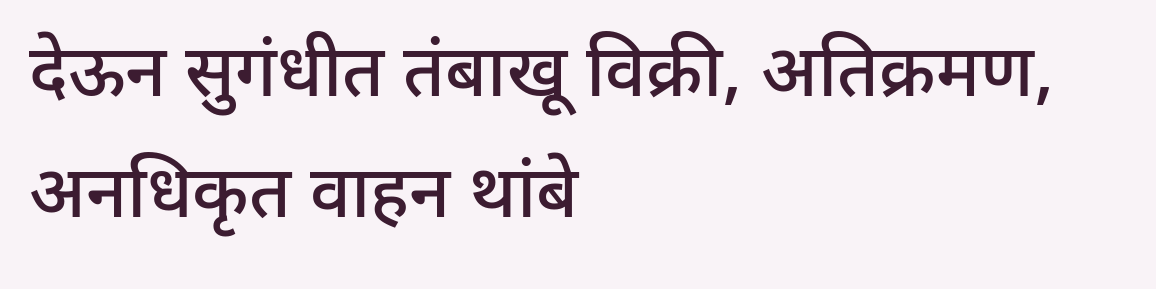देऊन सुगंधीत तंबाखू विक्री, अतिक्रमण, अनधिकृत वाहन थांबे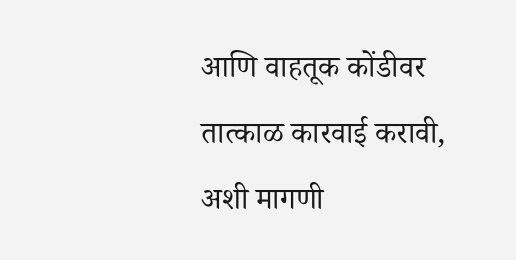आणि वाहतूक कोंडीवर तात्काळ कारवाई करावी, अशी मागणी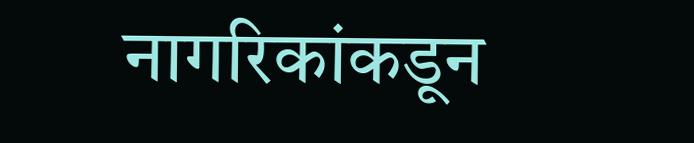नागरिकांकडून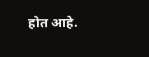होत आहे.